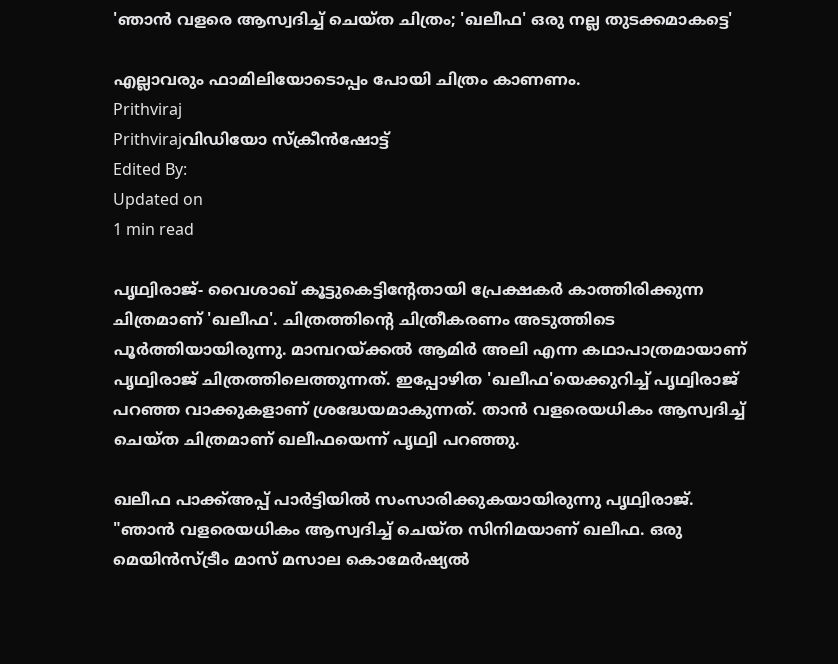'ഞാൻ വളരെ ആസ്വദിച്ച് ചെയ്ത ചിത്രം; 'ഖലീഫ' ഒരു നല്ല തുടക്കമാകട്ടെ'

എല്ലാവരും ഫാമിലിയോടൊപ്പം പോയി ചിത്രം കാണണം.
Prithviraj
Prithvirajവിഡിയോ സ്ക്രീൻഷോട്ട്
Edited By:
Updated on
1 min read

പൃഥ്വിരാജ്- വൈശാഖ് കൂട്ടുകെട്ടിന്റേതായി പ്രേക്ഷകർ കാത്തിരിക്കുന്ന ചിത്രമാണ് 'ഖലീഫ'. ചിത്രത്തിന്റെ ചിത്രീകരണം അടുത്തിടെ പൂർത്തിയായിരുന്നു. മാമ്പറയ്ക്കൽ ആമിർ അലി എന്ന കഥാപാത്രമായാണ് പൃഥ്വിരാജ് ചിത്രത്തിലെത്തുന്നത്. ഇപ്പോഴിത 'ഖലീഫ'യെക്കുറിച്ച് പൃഥ്വിരാജ് പറഞ്ഞ വാക്കുകളാണ് ശ്രദ്ധേയമാകുന്നത്. താൻ വളരെയധികം ആസ്വദിച്ച് ചെയ്ത ചിത്രമാണ് ഖലീഫയെന്ന് പൃഥ്വി പറഞ്ഞു.

ഖലീഫ പാക്ക്അപ്പ് പാർട്ടിയിൽ സംസാരിക്കുകയായിരുന്നു പൃഥ്വിരാജ്. "ഞാൻ വളരെയധികം ആസ്വദിച്ച് ചെയ്ത സിനിമയാണ് ഖലീഫ. ഒരു മെയിൻസ്ട്രീം മാസ് മസാല കൊമേർഷ്യൽ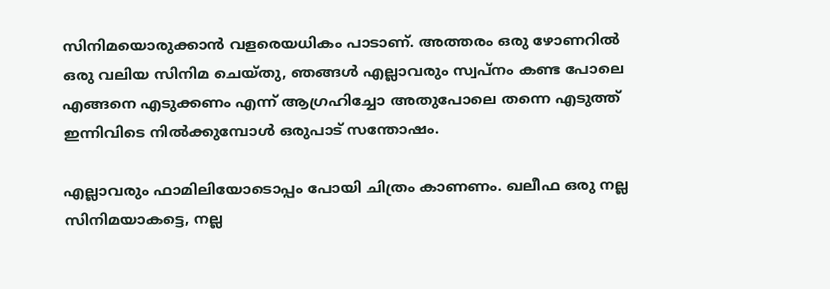സിനിമയൊരുക്കാൻ വളരെയധികം പാടാണ്. അത്തരം ഒരു ഴോണറിൽ ഒരു വലിയ സിനിമ ചെയ്തു, ഞങ്ങൾ എല്ലാവരും സ്വപ്നം കണ്ട പോലെ എങ്ങനെ എടുക്കണം എന്ന് ആഗ്രഹിച്ചോ അതുപോലെ തന്നെ എടുത്ത് ഇന്നിവിടെ നിൽക്കുമ്പോൾ ഒരുപാട് സന്തോഷം.

എല്ലാവരും ഫാമിലിയോടൊപ്പം പോയി ചിത്രം കാണണം. ഖലീഫ ഒരു നല്ല സിനിമയാകട്ടെ, നല്ല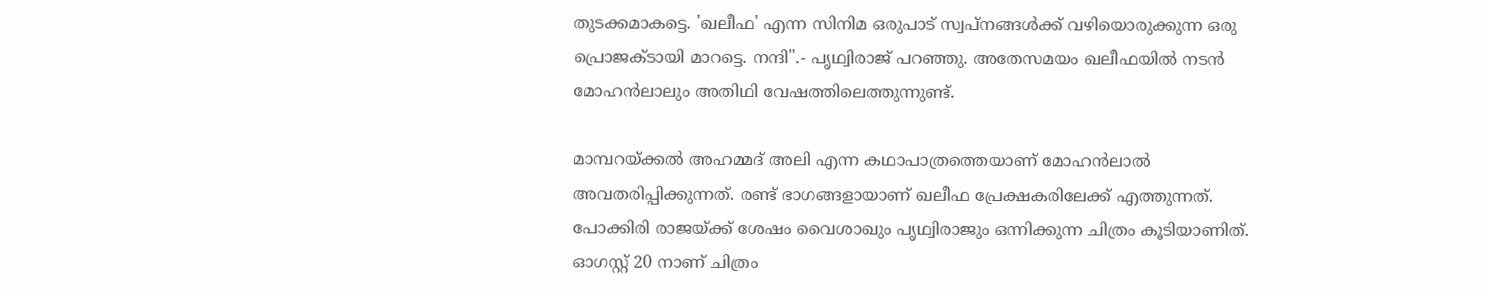തുടക്കമാകട്ടെ. 'ഖലീഫ' എന്ന സിനിമ ഒരുപാട് സ്വപ്നങ്ങൾക്ക് വഴിയൊരുക്കുന്ന ഒരു പ്രൊജക്ടായി മാറട്ടെ. നന്ദി".- പൃഥ്വിരാജ് പറഞ്ഞു. അതേസമയം ഖലീഫയിൽ നടൻ മോഹൻലാലും അതിഥി വേഷത്തിലെത്തുന്നുണ്ട്.

മാമ്പറയ്ക്കൽ അഹമ്മദ് അലി എന്ന കഥാപാത്രത്തെയാണ് മോഹൻലാൽ അവതരിപ്പിക്കുന്നത്. രണ്ട് ഭാഗങ്ങളായാണ് ഖലീഫ പ്രേക്ഷകരിലേക്ക് എത്തുന്നത്. പോക്കിരി രാജയ്ക്ക് ശേഷം വൈശാഖും പൃഥ്വിരാജും ഒന്നിക്കുന്ന ചിത്രം കൂടിയാണിത്. ഓഗസ്റ്റ് 20 നാണ് ചിത്രം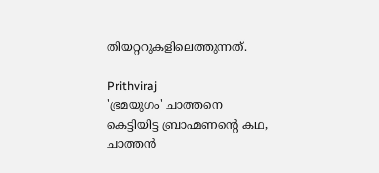തിയറ്ററുകളിലെത്തുന്നത്.

Prithviraj
'ഭ്രമയുഗം' ചാത്തനെ കെട്ടിയിട്ട ബ്രാഹ്മണന്റെ കഥ, ചാത്തൻ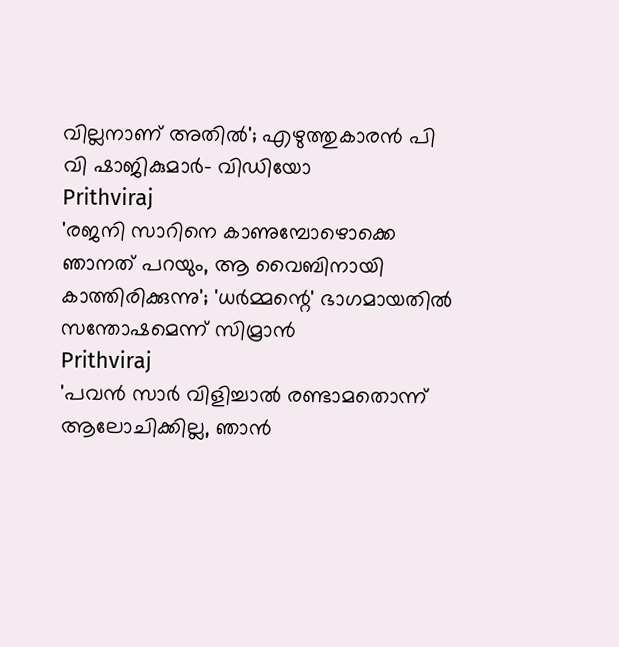വില്ലനാണ് അതിൽ'; എഴുത്തുകാരൻ പി വി ഷാജികുമാർ- വിഡിയോ
Prithviraj
'രജനി സാറിനെ കാണുമ്പോഴൊക്കെ ഞാനത് പറയും, ആ വൈബിനായി കാത്തിരിക്കുന്നു'; 'ധർമ്മന്റെ' ഭാഗമായതിൽ സന്തോഷമെന്ന് സിമ്രാൻ
Prithviraj
'പവൻ സാർ വിളിച്ചാൽ രണ്ടാമതൊന്ന് ആലോചിക്കില്ല, ഞാൻ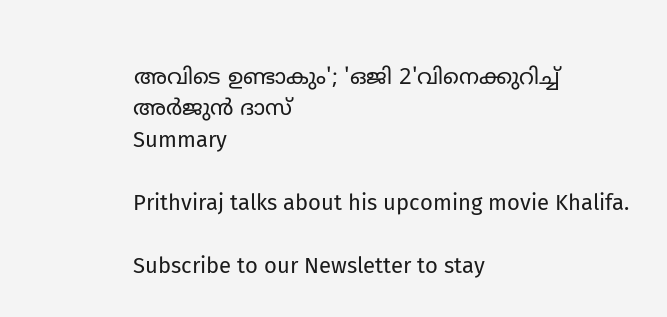അവിടെ ഉണ്ടാകും'; 'ഒജി 2'വിനെക്കുറിച്ച് അർജുൻ ദാസ്
Summary

Prithviraj talks about his upcoming movie Khalifa.

Subscribe to our Newsletter to stay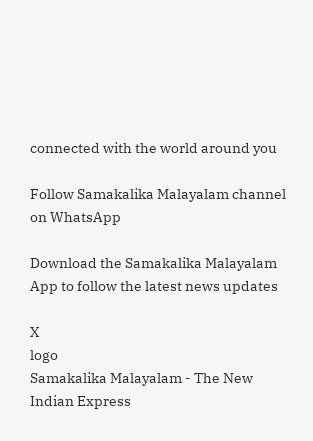connected with the world around you

Follow Samakalika Malayalam channel on WhatsApp

Download the Samakalika Malayalam App to follow the latest news updates

X
logo
Samakalika Malayalam - The New Indian Express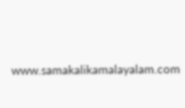www.samakalikamalayalam.com